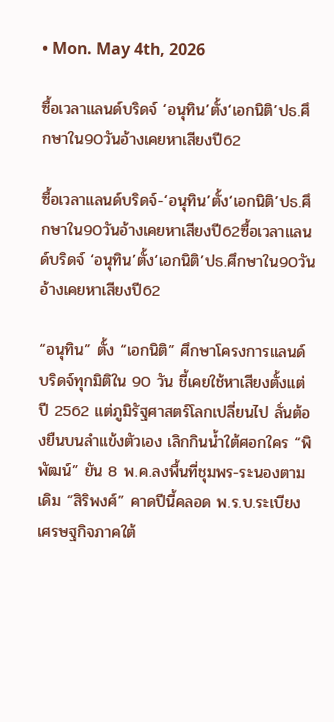• Mon. May 4th, 2026

ซื้อเวลาแลนด์บริดจ์ ‘อนุทิน’ตั้ง‘เอกนิติ’ปธ.ศึกษาใน90วันอ้างเคยหาเสียงปี62

ซื้อเวลาแลนด์บริดจ์-‘อนุทิน’ตั้ง‘เอกนิติ’ปธ.ศึกษาใน90วันอ้างเคยหาเสียงปี62ซื้อเวลาแลนด์บริดจ์ ‘อนุทิน’ตั้ง‘เอกนิติ’ปธ.ศึกษาใน90วันอ้างเคยหาเสียงปี62

“อนุทิน” ตั้ง “เอกนิติ” ศึกษาโครงการแลนด์บริดจ์ทุกมิติใน 90 วัน ชี้เคยใช้หาเสียงตั้งแต่ปี 2562 แต่ภูมิรัฐศาสตร์โลกเปลี่ยนไป ลั่นต้องยืนบนลําแข้งตัวเอง เลิกกินน้ำใต้ศอกใคร “พิพัฒน์” ยัน 8 พ.ค.ลงพื้นที่ชุมพร-ระนองตามเดิม “สิริพงศ์” คาดปีนี้คลอด พ.ร.บ.ระเบียงเศรษฐกิจภาคใต้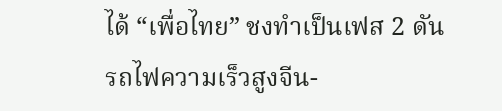ได้ “เพื่อไทย” ชงทำเป็นเฟส 2 ดันรถไฟความเร็วสูงจีน-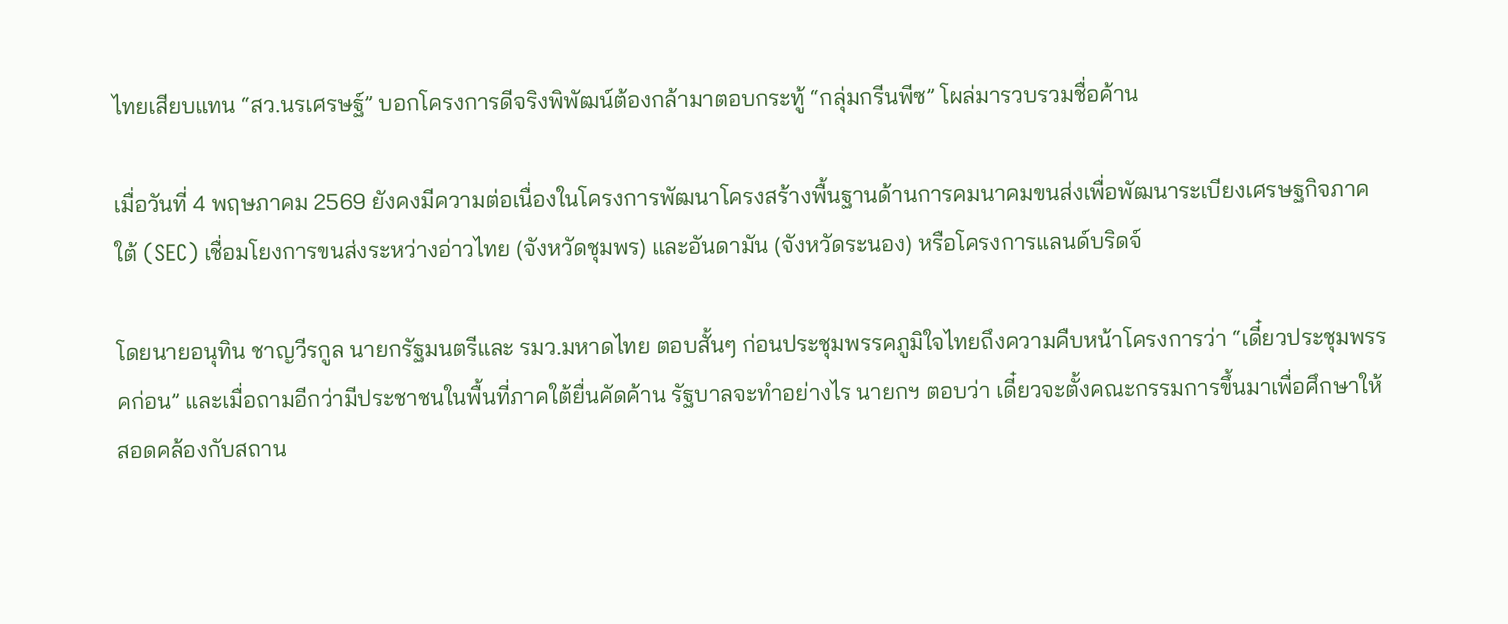ไทยเสียบแทน “สว.นรเศรษฐ์” บอกโครงการดีจริงพิพัฒน์ต้องกล้ามาตอบกระทู้ “กลุ่มกรีนพีซ” โผล่มารวบรวมชื่อค้าน

เมื่อวันที่ 4 พฤษภาคม 2569 ยังคงมีความต่อเนื่องในโครงการพัฒนาโครงสร้างพื้นฐานด้านการคมนาคมขนส่งเพื่อพัฒนาระเบียงเศรษฐกิจภาคใต้ (SEC) เชื่อมโยงการขนส่งระหว่างอ่าวไทย (จังหวัดชุมพร) และอันดามัน (จังหวัดระนอง) หรือโครงการแลนด์บริดจ์

โดยนายอนุทิน ชาญวีรกูล นายกรัฐมนตรีและ รมว.มหาดไทย ตอบสั้นๆ ก่อนประชุมพรรคภูมิใจไทยถึงความคืบหน้าโครงการว่า “เดี๋ยวประชุมพรรคก่อน” และเมื่อถามอีกว่ามีประชาชนในพื้นที่ภาคใต้ยื่นคัดค้าน รัฐบาลจะทําอย่างไร นายกฯ ตอบว่า เดี๋ยวจะตั้งคณะกรรมการขึ้นมาเพื่อศึกษาให้สอดคล้องกับสถาน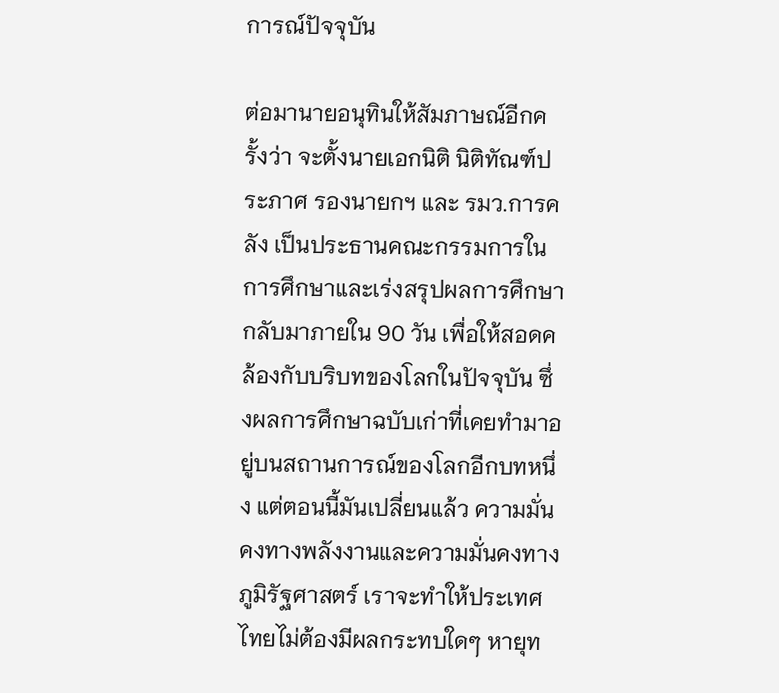การณ์ปัจจุบัน

ต่อมานายอนุทินให้สัมภาษณ์อีกครั้งว่า จะตั้งนายเอกนิติ นิติทัณฑ์ประภาศ รองนายกฯ และ รมว.การคลัง เป็นประธานคณะกรรมการในการศึกษาและเร่งสรุปผลการศึกษากลับมาภายใน 90 วัน เพื่อให้สอดคล้องกับบริบทของโลกในปัจจุบัน ซึ่งผลการศึกษาฉบับเก่าที่เคยทํามาอยู่บนสถานการณ์ของโลกอีกบทหนึ่ง แต่ตอนนี้มันเปลี่ยนแล้ว ความมั่นคงทางพลังงานและความมั่นคงทางภูมิรัฐศาสตร์ เราจะทําให้ประเทศไทยไม่ต้องมีผลกระทบใดๆ หายุท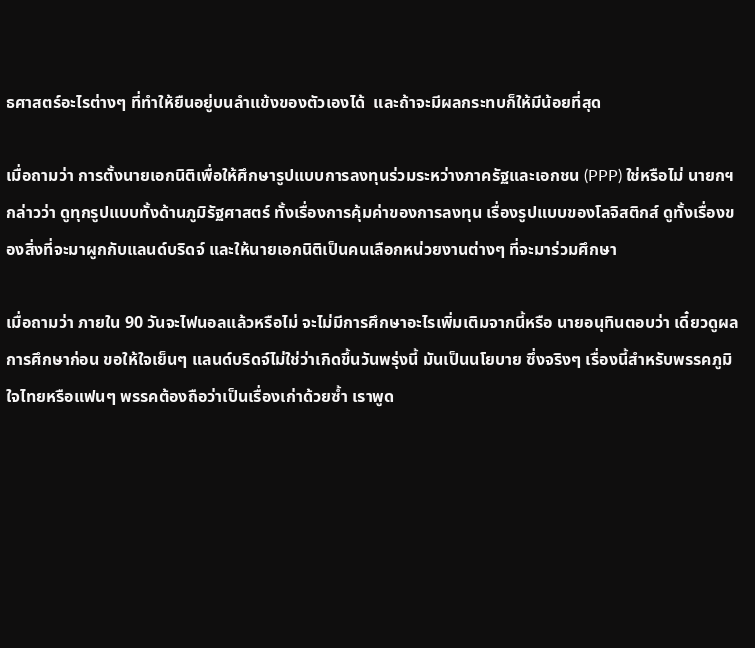ธศาสตร์อะไรต่างๆ ที่ทําให้ยืนอยู่บนลําแข้งของตัวเองได้  และถ้าจะมีผลกระทบก็ให้มีน้อยที่สุด

เมื่อถามว่า การตั้งนายเอกนิติเพื่อให้ศึกษารูปแบบการลงทุนร่วมระหว่างภาครัฐและเอกชน (PPP) ใช่หรือไม่ นายกฯ กล่าวว่า ดูทุกรูปแบบทั้งด้านภูมิรัฐศาสตร์ ทั้งเรื่องการคุ้มค่าของการลงทุน เรื่องรูปแบบของโลจิสติกส์ ดูทั้งเรื่องของสิ่งที่จะมาผูกกับแลนด์บริดจ์ และให้นายเอกนิติเป็นคนเลือกหน่วยงานต่างๆ ที่จะมาร่วมศึกษา

เมื่อถามว่า ภายใน 90 วันจะไฟนอลแล้วหรือไม่ จะไม่มีการศึกษาอะไรเพิ่มเติมจากนี้หรือ นายอนุทินตอบว่า เดี๋ยวดูผลการศึกษาก่อน ขอให้ใจเย็นๆ แลนด์บริดจ์ไม่ใช่ว่าเกิดขึ้นวันพรุ่งนี้ มันเป็นนโยบาย ซึ่งจริงๆ เรื่องนี้สําหรับพรรคภูมิใจไทยหรือแฟนๆ พรรคต้องถือว่าเป็นเรื่องเก่าด้วยซ้ำ เราพูด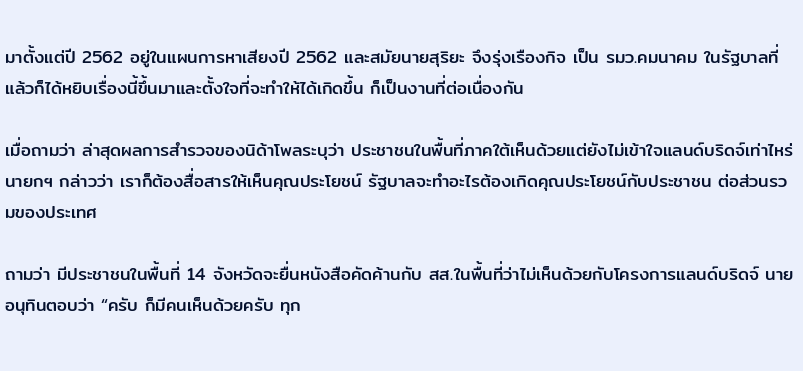มาตั้งแต่ปี 2562 อยู่ในแผนการหาเสียงปี 2562 และสมัยนายสุริยะ จึงรุ่งเรืองกิจ เป็น รมว.คมนาคม ในรัฐบาลที่แล้วก็ได้หยิบเรื่องนี้ขึ้นมาและตั้งใจที่จะทําให้ได้เกิดขึ้น ก็เป็นงานที่ต่อเนื่องกัน

เมื่อถามว่า ล่าสุดผลการสํารวจของนิด้าโพลระบุว่า ประชาชนในพื้นที่ภาคใต้เห็นด้วยแต่ยังไม่เข้าใจแลนด์บริดจ์เท่าไหร่ นายกฯ กล่าวว่า เราก็ต้องสื่อสารให้เห็นคุณประโยชน์ รัฐบาลจะทําอะไรต้องเกิดคุณประโยชน์กับประชาชน ต่อส่วนรวมของประเทศ

ถามว่า มีประชาชนในพื้นที่ 14 จังหวัดจะยื่นหนังสือคัดค้านกับ สส.ในพื้นที่ว่าไม่เห็นด้วยกับโครงการแลนด์บริดจ์ นายอนุทินตอบว่า “ครับ ก็มีคนเห็นด้วยครับ ทุก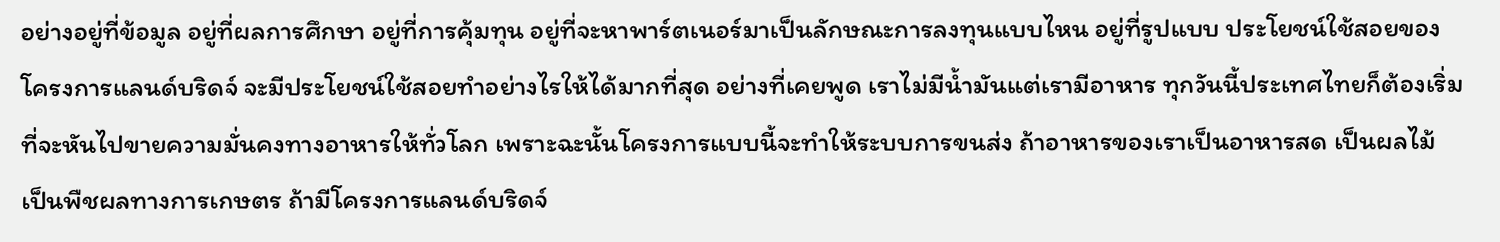อย่างอยู่ที่ข้อมูล อยู่ที่ผลการศึกษา อยู่ที่การคุ้มทุน อยู่ที่จะหาพาร์ตเนอร์มาเป็นลักษณะการลงทุนแบบไหน อยู่ที่รูปแบบ ประโยชน์ใช้สอยของโครงการแลนด์บริดจ์ จะมีประโยชน์ใช้สอยทําอย่างไรให้ได้มากที่สุด อย่างที่เคยพูด เราไม่มีน้ำมันแต่เรามีอาหาร ทุกวันนี้ประเทศไทยก็ต้องเริ่มที่จะหันไปขายความมั่นคงทางอาหารให้ทั่วโลก เพราะฉะนั้นโครงการแบบนี้จะทําให้ระบบการขนส่ง ถ้าอาหารของเราเป็นอาหารสด เป็นผลไม้ เป็นพืชผลทางการเกษตร ถ้ามีโครงการแลนด์บริดจ์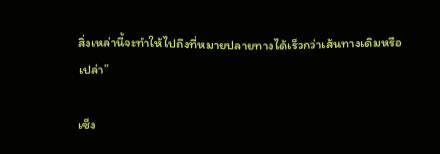สิ่งเหล่านี้จะทําให้ไปถึงที่หมายปลายทางได้เร็วกว่าเส้นทางเดิมหรือเปล่า”

เซ็ง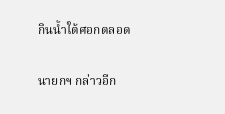กินน้ำใต้ศอกตลอด

นายกฯ กล่าวอีก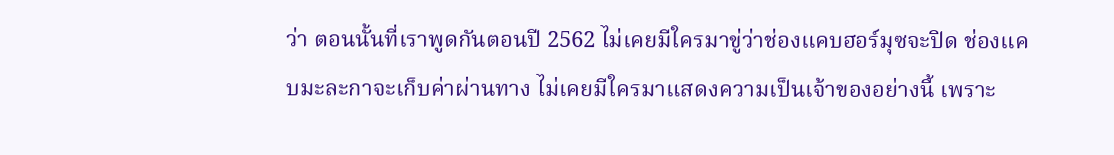ว่า ตอนนั้นที่เราพูดกันตอนปี 2562 ไม่เคยมีใครมาขู่ว่าช่องแคบฮอร์มุซจะปิด ช่องแคบมะละกาจะเก็บค่าผ่านทาง ไม่เคยมีใครมาแสดงความเป็นเจ้าของอย่างนี้ เพราะ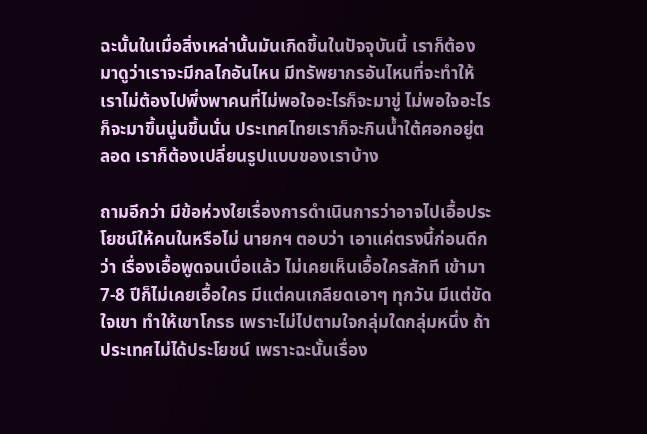ฉะนั้นในเมื่อสิ่งเหล่านั้นมันเกิดขึ้นในปัจจุบันนี้ เราก็ต้องมาดูว่าเราจะมีกลไกอันไหน มีทรัพยากรอันไหนที่จะทําให้เราไม่ต้องไปพึ่งพาคนที่ไม่พอใจอะไรก็จะมาขู่ ไม่พอใจอะไรก็จะมาขึ้นนู่นขึ้นนั่น ประเทศไทยเราก็จะกินน้ำใต้ศอกอยู่ตลอด เราก็ต้องเปลี่ยนรูปแบบของเราบ้าง

ถามอีกว่า มีข้อห่วงใยเรื่องการดําเนินการว่าอาจไปเอื้อประโยชน์ให้คนในหรือไม่ นายกฯ ตอบว่า เอาแค่ตรงนี้ก่อนดีกว่า เรื่องเอื้อพูดจนเบื่อแล้ว ไม่เคยเห็นเอื้อใครสักที เข้ามา 7-8 ปีก็ไม่เคยเอื้อใคร มีแต่คนเกลียดเอาๆ ทุกวัน มีแต่ขัดใจเขา ทําให้เขาโกรธ เพราะไม่ไปตามใจกลุ่มใดกลุ่มหนึ่ง ถ้าประเทศไม่ได้ประโยชน์ เพราะฉะนั้นเรื่อง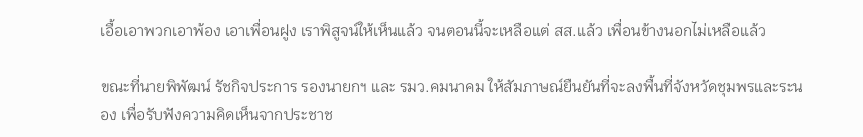เอื้อเอาพวกเอาพ้อง เอาเพื่อนฝูง เราพิสูจน์ให้เห็นแล้ว จนตอนนี้จะเหลือแต่ สส.แล้ว เพื่อนข้างนอกไม่เหลือแล้ว

ขณะที่นายพิพัฒน์ รัชกิจประการ รองนายกฯ และ รมว.คมนาคม ให้สัมภาษณ์ยืนยันที่จะลงพื้นที่จังหวัดชุมพรและระนอง เพื่อรับฟังความคิดเห็นจากประชาช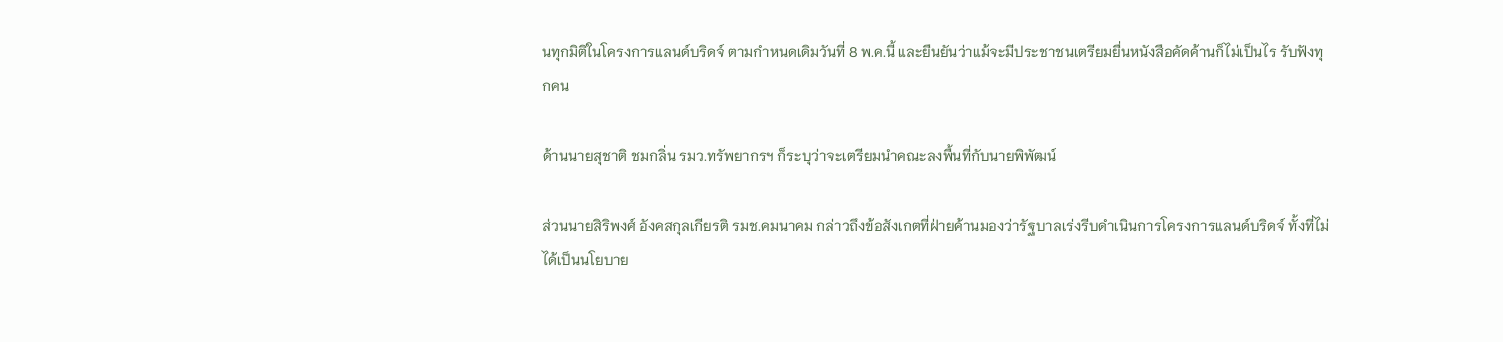นทุกมิติในโครงการแลนด์บริดจ์ ตามกำหนดเดิมวันที่ 8 พ.ค.นี้ และยืนยันว่าแม้จะมีประชาชนเตรียมยื่นหนังสือคัดค้านก็ไม่เป็นไร รับฟังทุกคน

ด้านนายสุชาติ ชมกลิ่น รมว.ทรัพยากรฯ ก็ระบุว่าจะเตรียมนำคณะลงพื้นที่กับนายพิพัฒน์

ส่วนนายสิริพงศ์ อังคสกุลเกียรติ รมช.คมนาคม กล่าวถึงข้อสังเกตที่ฝ่ายค้านมองว่ารัฐบาลเร่งรีบดำเนินการโครงการแลนด์บริดจ์ ทั้งที่ไม่ได้เป็นนโยบาย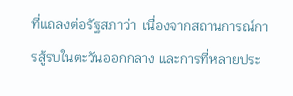ที่แถลงต่อรัฐสภาว่า  เนื่องจากสถานการณ์การสู้รบในตะวันออกกลาง และการที่หลายประ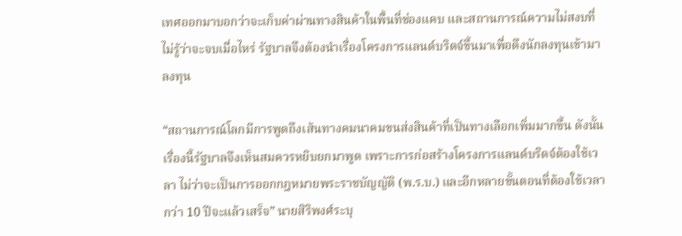เทศออกมาบอกว่าจะเก็บค่าผ่านทางสินค้าในพื้นที่ช่องแคบ และสถานการณ์ความไม่สงบที่ไม่รู้ว่าจะจบเมื่อไหร่ รัฐบาลจึงต้องนำเรื่องโครงการแลนด์บริดจ์ขึ้นมาเพื่อดึงนักลงทุนเข้ามาลงทุน

“สถานการณ์โลกมีการพูดถึงเส้นทางคมนาคมขนส่งสินค้าที่เป็นทางเลือกเพิ่มมากขึ้น ดังนั้นเรื่องนี้รัฐบาลจึงเห็นสมควรหยิบยกมาพูด เพราะการก่อสร้างโครงการแลนด์บริดจ์ต้องใช้เวลา ไม่ว่าจะเป็นการออกกฎหมายพระราชบัญญัติ (พ.ร.บ.) และอีกหลายขั้นตอนที่ต้องใช้เวลากว่า 10 ปีจะแล้วเสร็จ” นายสิริพงศ์ระบุ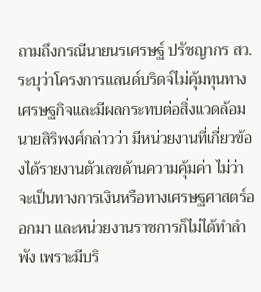ถามถึงกรณีนายนรเศรษฐ์ ปรัชญากร สว. ระบุว่าโครงการแลนด์บริดจ์ไม่คุ้มทุนทางเศรษฐกิจและมีผลกระทบต่อสิ่งแวดล้อม นายสิริพงศ์กล่าวว่า มีหน่วยงานที่เกี่ยวข้องได้รายงานตัวเลขด้านความคุ้มค่า ไม่ว่าจะเป็นทางการเงินหรือทางเศรษฐศาสตร์ออกมา และหน่วยงานราชการก็ไม่ได้ทำลำพัง เพราะมีบริ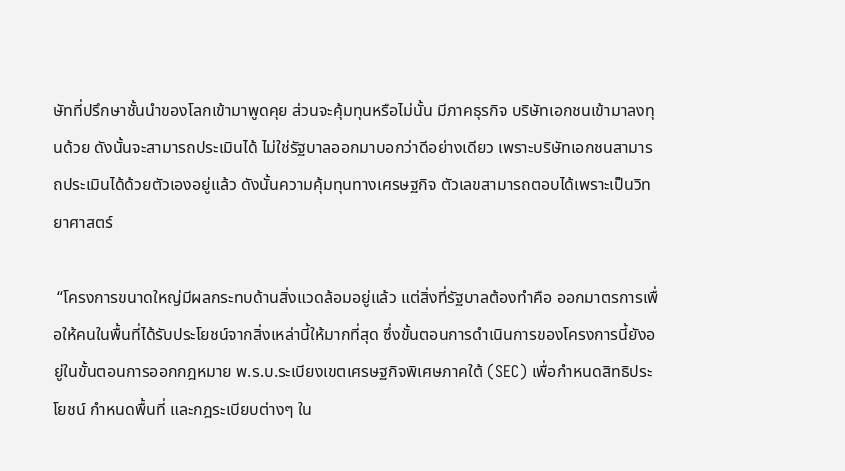ษัทที่ปรึกษาชั้นนำของโลกเข้ามาพูดคุย ส่วนจะคุ้มทุนหรือไม่นั้น มีภาคธุรกิจ บริษัทเอกชนเข้ามาลงทุนด้วย ดังนั้นจะสามารถประเมินได้ ไม่ใช่รัฐบาลออกมาบอกว่าดีอย่างเดียว เพราะบริษัทเอกชนสามารถประเมินได้ด้วยตัวเองอยู่แล้ว ดังนั้นความคุ้มทุนทางเศรษฐกิจ ตัวเลขสามารถตอบได้เพราะเป็นวิทยาศาสตร์

 “โครงการขนาดใหญ่มีผลกระทบด้านสิ่งแวดล้อมอยู่แล้ว แต่สิ่งที่รัฐบาลต้องทำคือ ออกมาตรการเพื่อให้คนในพื้นที่ได้รับประโยชน์จากสิ่งเหล่านี้ให้มากที่สุด ซึ่งขั้นตอนการดำเนินการของโครงการนี้ยังอยู่ในขั้นตอนการออกกฎหมาย พ.ร.บ.ระเบียงเขตเศรษฐกิจพิเศษภาคใต้ (SEC) เพื่อกำหนดสิทธิประโยชน์ กำหนดพื้นที่ และกฎระเบียบต่างๆ ใน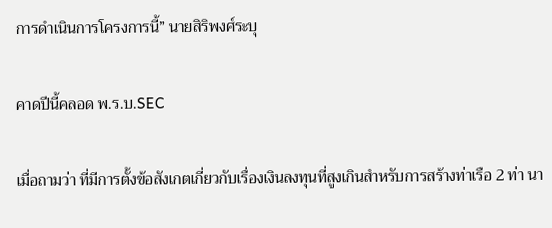การดำเนินการโครงการนี้” นายสิริพงศ์ระบุ

คาดปีนี้คลอด พ.ร.บ.SEC

เมื่อถามว่า ที่มีการตั้งข้อสังเกตเกี่ยวกับเรื่องเงินลงทุนที่สูงเกินสำหรับการสร้างท่าเรือ 2 ท่า นา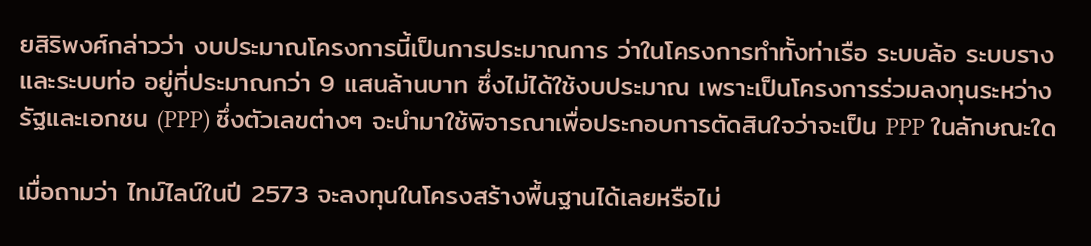ยสิริพงศ์กล่าวว่า งบประมาณโครงการนี้เป็นการประมาณการ ว่าในโครงการทำทั้งท่าเรือ ระบบล้อ ระบบราง และระบบท่อ อยู่ที่ประมาณกว่า 9 แสนล้านบาท ซึ่งไม่ได้ใช้งบประมาณ เพราะเป็นโครงการร่วมลงทุนระหว่างรัฐและเอกชน (PPP) ซึ่งตัวเลขต่างๆ จะนำมาใช้พิจารณาเพื่อประกอบการตัดสินใจว่าจะเป็น PPP ในลักษณะใด

เมื่อถามว่า ไทม์ไลน์ในปี 2573 จะลงทุนในโครงสร้างพื้นฐานได้เลยหรือไม่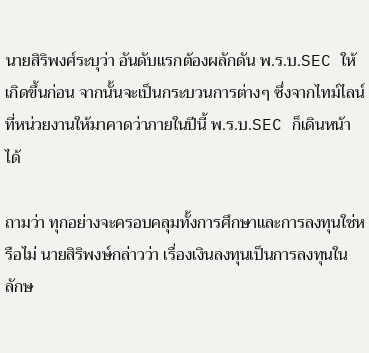นายสิริพงศ์ระบุว่า อันดับแรกต้องผลักดัน พ.ร.บ.SEC ให้เกิดขึ้นก่อน จากนั้นจะเป็นกระบวนการต่างๆ ซึ่งจากไทม์ไลน์ที่หน่วยงานให้มาคาดว่าภายในปีนี้ พ.ร.บ.SEC ก็เดินหน้าได้

ถามว่า ทุกอย่างจะครอบคลุมทั้งการศึกษาและการลงทุนใช่หรือไม่ นายสิริพงษ์กล่าวว่า เรื่องเงินลงทุนเป็นการลงทุนในลักษ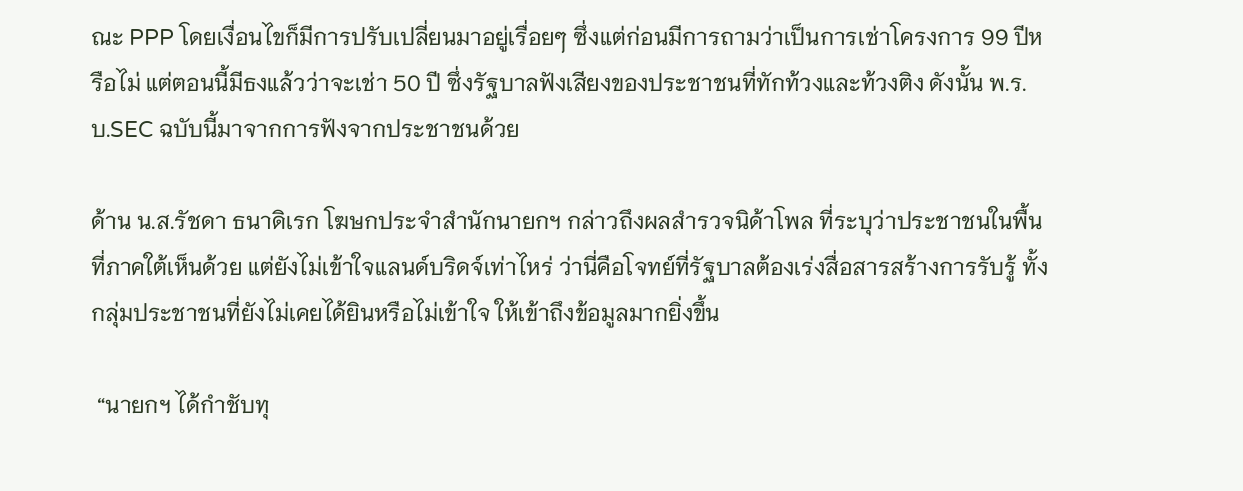ณะ PPP โดยเงื่อนไขก็มีการปรับเปลี่ยนมาอยู่เรื่อยๆ ซึ่งแต่ก่อนมีการถามว่าเป็นการเช่าโครงการ 99 ปีหรือไม่ แต่ตอนนี้มีธงแล้วว่าจะเช่า 50 ปี ซึ่งรัฐบาลฟังเสียงของประชาชนที่ทักท้วงและท้วงติง ดังนั้น พ.ร.บ.SEC ฉบับนี้มาจากการฟังจากประชาชนด้วย

ด้าน น.ส.รัชดา ธนาดิเรก โฆษกประจำสำนักนายกฯ กล่าวถึงผลสำรวจนิด้าโพล ที่ระบุว่าประชาชนในพื้นที่ภาคใต้เห็นด้วย แต่ยังไม่เข้าใจแลนด์บริดจ์เท่าไหร่ ว่านี่คือโจทย์ที่รัฐบาลต้องเร่งสื่อสารสร้างการรับรู้ ทั้งกลุ่มประชาชนที่ยังไม่เคยได้ยินหรือไม่เข้าใจ ให้เข้าถึงข้อมูลมากยิ่งขึ้น

 “นายกฯ ได้กำชับทุ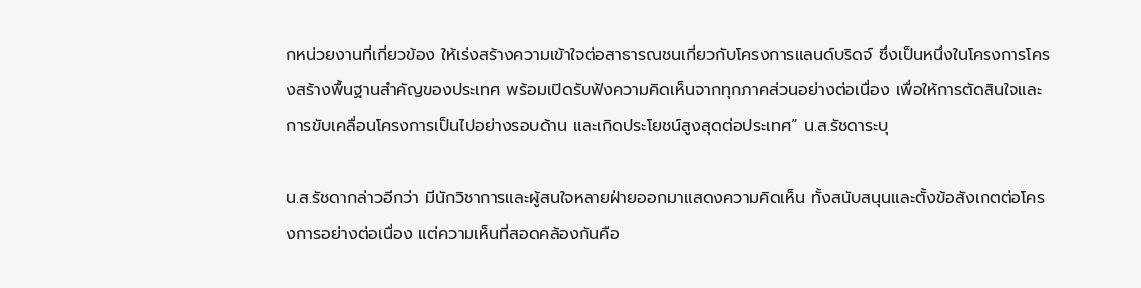กหน่วยงานที่เกี่ยวข้อง ให้เร่งสร้างความเข้าใจต่อสาธารณชนเกี่ยวกับโครงการแลนด์บริดจ์ ซึ่งเป็นหนึ่งในโครงการโครงสร้างพื้นฐานสำคัญของประเทศ พร้อมเปิดรับฟังความคิดเห็นจากทุกภาคส่วนอย่างต่อเนื่อง เพื่อให้การตัดสินใจและการขับเคลื่อนโครงการเป็นไปอย่างรอบด้าน และเกิดประโยชน์สูงสุดต่อประเทศ” น.ส.รัชดาระบุ

น.ส.รัชดากล่าวอีกว่า มีนักวิชาการและผู้สนใจหลายฝ่ายออกมาแสดงความคิดเห็น ทั้งสนับสนุนและตั้งข้อสังเกตต่อโครงการอย่างต่อเนื่อง แต่ความเห็นที่สอดคล้องกันคือ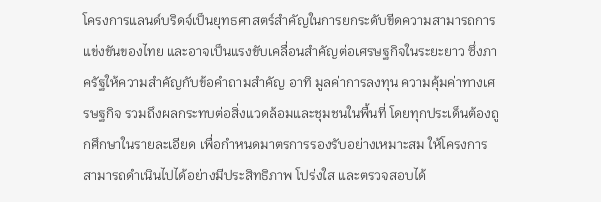โครงการแลนด์บริดจ์เป็นยุทธศาสตร์สำคัญในการยกระดับขีดความสามารถการแข่งขันของไทย และอาจเป็นแรงขับเคลื่อนสำคัญต่อเศรษฐกิจในระยะยาว ซึ่งภาครัฐให้ความสำคัญกับข้อคำถามสำคัญ อาทิ มูลค่าการลงทุน ความคุ้มค่าทางเศรษฐกิจ รวมถึงผลกระทบต่อสิ่งแวดล้อมและชุมชนในพื้นที่ โดยทุกประเด็นต้องถูกศึกษาในรายละเอียด เพื่อกำหนดมาตรการรองรับอย่างเหมาะสม ให้โครงการสามารถดำเนินไปได้อย่างมีประสิทธิภาพ โปร่งใส และตรวจสอบได้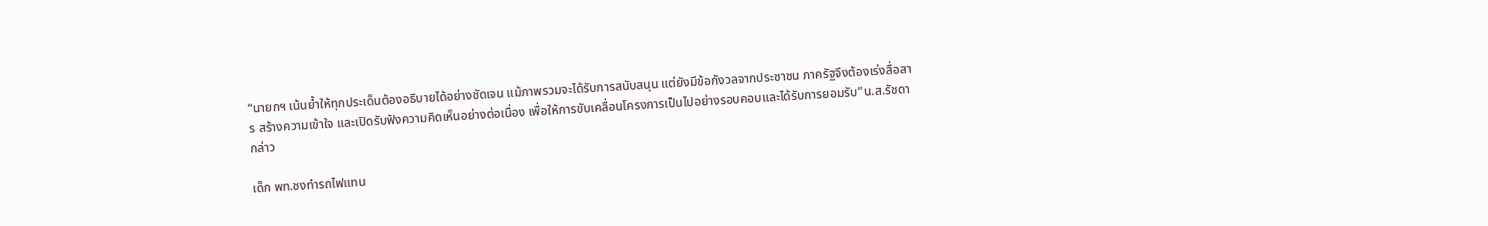“นายกฯ เน้นย้ำให้ทุกประเด็นต้องอธิบายได้อย่างชัดเจน แม้ภาพรวมจะได้รับการสนับสนุน แต่ยังมีข้อกังวลจากประชาชน ภาครัฐจึงต้องเร่งสื่อสาร สร้างความเข้าใจ และเปิดรับฟังความคิดเห็นอย่างต่อเนื่อง เพื่อให้การขับเคลื่อนโครงการเป็นไปอย่างรอบคอบและได้รับการยอมรับ”น.ส.รัชดากล่าว

เด็ก พท.ชงทำรถไฟแทน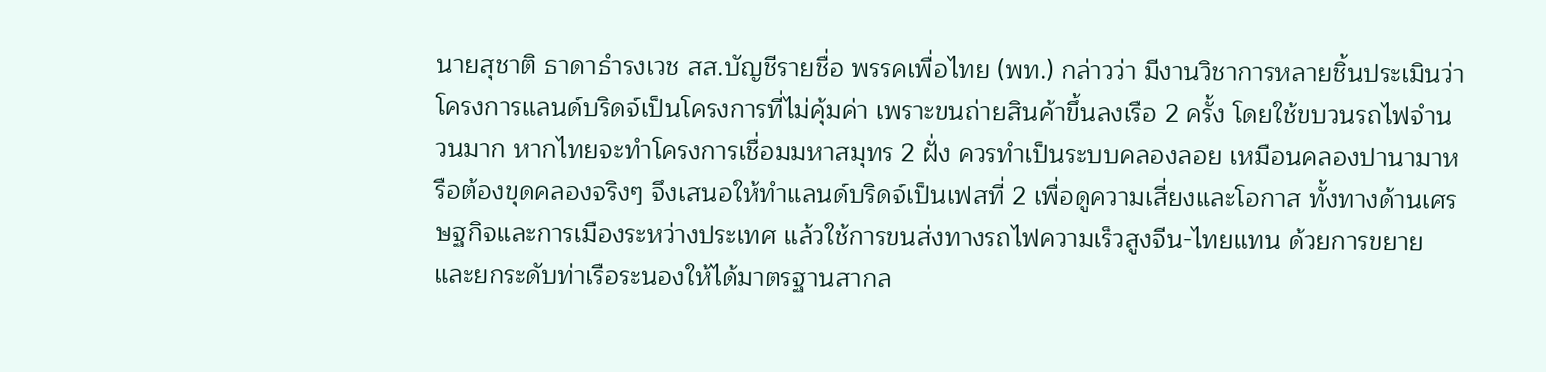นายสุชาติ ธาดาธำรงเวช สส.บัญชีรายชื่อ พรรคเพื่อไทย (พท.) กล่าวว่า มีงานวิชาการหลายชิ้นประเมินว่าโครงการแลนด์บริดจ์เป็นโครงการที่ไม่คุ้มค่า เพราะขนถ่ายสินค้าขึ้นลงเรือ 2 ครั้ง โดยใช้ขบวนรถไฟจำนวนมาก หากไทยจะทำโครงการเชื่อมมหาสมุทร 2 ฝั่ง ควรทำเป็นระบบคลองลอย เหมือนคลองปานามาหรือต้องขุดคลองจริงๆ จึงเสนอให้ทำแลนด์บริดจ์เป็นเฟสที่ 2 เพื่อดูความเสี่ยงและโอกาส ทั้งทางด้านเศรษฐกิจและการเมืองระหว่างประเทศ แล้วใช้การขนส่งทางรถไฟความเร็วสูงจีน-ไทยแทน ด้วยการขยายและยกระดับท่าเรือระนองให้ได้มาตรฐานสากล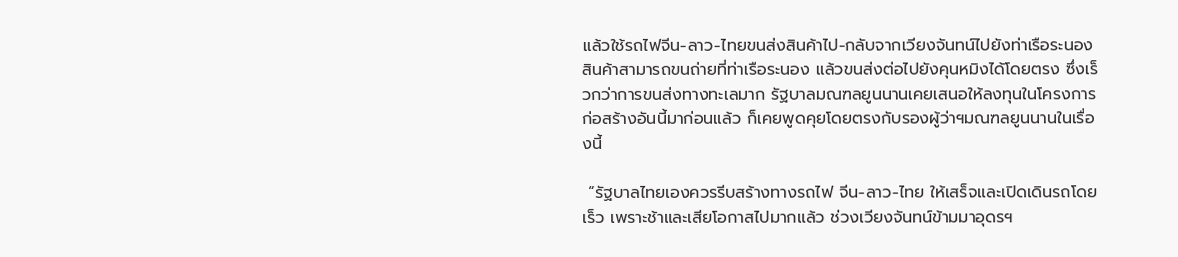แล้วใช้รถไฟจีน-ลาว-ไทยขนส่งสินค้าไป-กลับจากเวียงจันทน์ไปยังท่าเรือระนอง สินค้าสามารถขนถ่ายที่ท่าเรือระนอง แล้วขนส่งต่อไปยังคุนหมิงได้โดยตรง ซึ่งเร็วกว่าการขนส่งทางทะเลมาก รัฐบาลมณฑลยูนนานเคยเสนอให้ลงทุนในโครงการก่อสร้างอันนี้มาก่อนแล้ว ก็เคยพูดคุยโดยตรงกับรองผู้ว่าฯมณฑลยูนนานในเรื่องนี้

 “รัฐบาลไทยเองควรรีบสร้างทางรถไฟ จีน-ลาว-ไทย ให้เสร็จและเปิดเดินรถโดยเร็ว เพราะช้าและเสียโอกาสไปมากแล้ว ช่วงเวียงจันทน์ข้ามมาอุดรฯ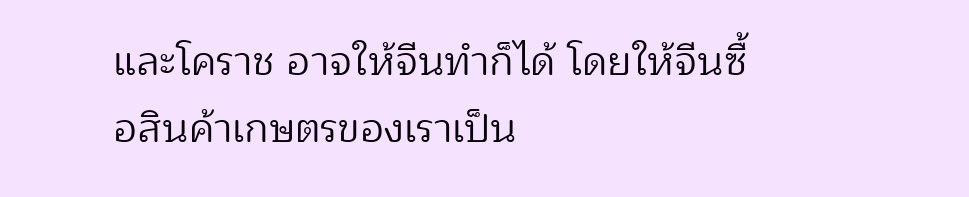และโคราช อาจให้จีนทำก็ได้ โดยให้จีนซื้อสินค้าเกษตรของเราเป็น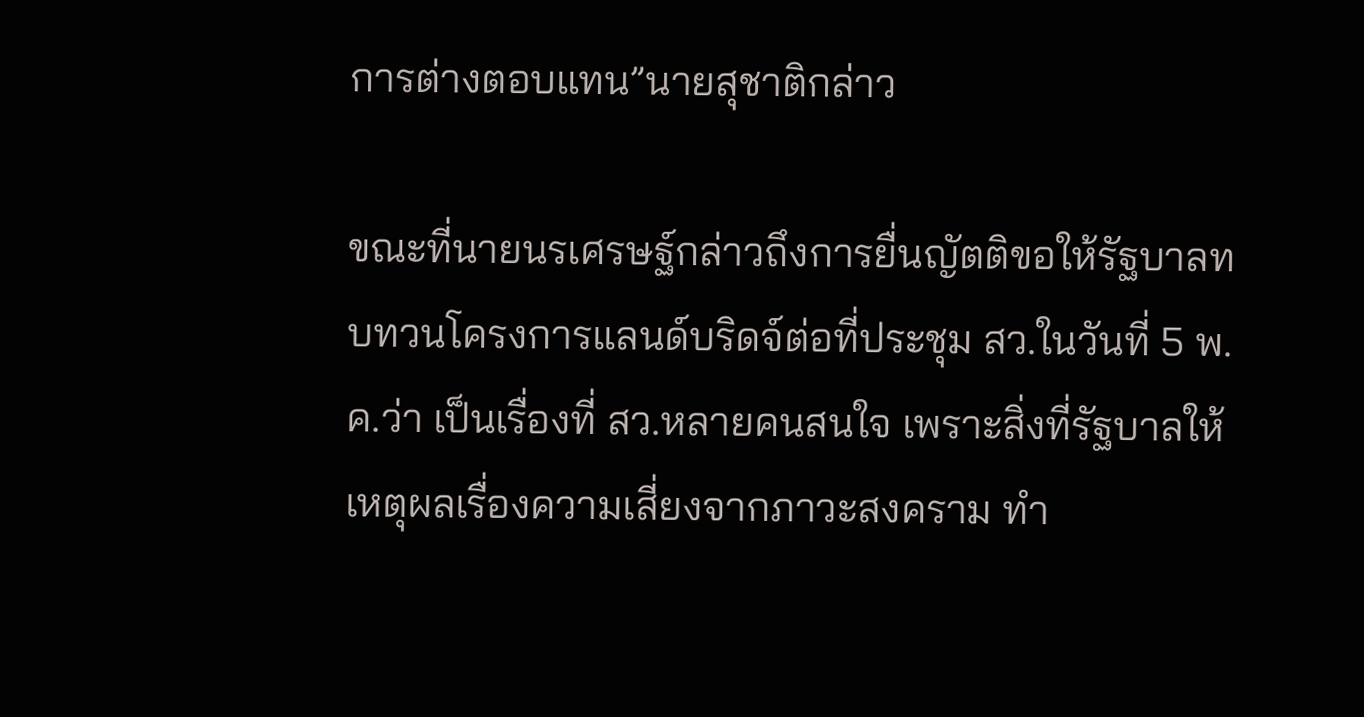การต่างตอบแทน”นายสุชาติกล่าว

ขณะที่นายนรเศรษฐ์กล่าวถึงการยื่นญัตติขอให้รัฐบาลทบทวนโครงการแลนด์บริดจ์ต่อที่ประชุม สว.ในวันที่ 5 พ.ค.ว่า เป็นเรื่องที่ สว.หลายคนสนใจ เพราะสิ่งที่รัฐบาลให้เหตุผลเรื่องความเสี่ยงจากภาวะสงคราม ทำ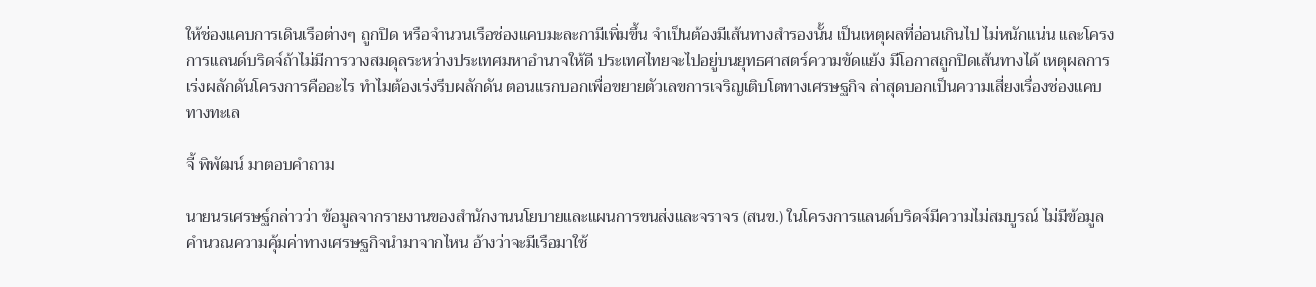ให้ช่องแคบการเดินเรือต่างๆ ถูกปิด หรือจำนวนเรือช่องแคบมะละกามีเพิ่มขึ้น จำเป็นต้องมีเส้นทางสำรองนั้น เป็นเหตุผลที่อ่อนเกินไป ไม่หนักแน่น และโครงการแลนด์บริดจ์ถ้าไม่มีการวางสมดุลระหว่างประเทศมหาอำนาจให้ดี ประเทศไทยจะไปอยู่บนยุทธศาสตร์ความขัดแย้ง มีโอกาสถูกปิดเส้นทางได้ เหตุผลการเร่งผลักดันโครงการคืออะไร ทำไมต้องเร่งรีบผลักดัน ตอนแรกบอกเพื่อขยายตัวเลขการเจริญเติบโตทางเศรษฐกิจ ล่าสุดบอกเป็นความเสี่ยงเรื่องช่องแคบทางทะเล

จี้ พิพัฒน์ มาตอบคำถาม

นายนรเศรษฐ์กล่าวว่า ข้อมูลจากรายงานของสำนักงานนโยบายและแผนการขนส่งและจราจร (สนข.) ในโครงการแลนด์บริดจ์มีความไม่สมบูรณ์ ไม่มีข้อมูลคำนวณความคุ้มค่าทางเศรษฐกิจนำมาจากไหน อ้างว่าจะมีเรือมาใช้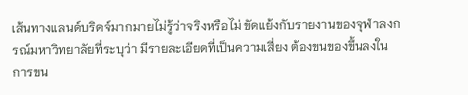เส้นทางแลนด์บริดจ์มากมายไม่รู้ว่าจริงหรือไม่ ขัดแย้งกับรายงานของจุฬาลงกรณ์มหาวิทยาลัยที่ระบุว่า มีรายละเอียดที่เป็นความเสี่ยง ต้องขนของขึ้นลงในการขน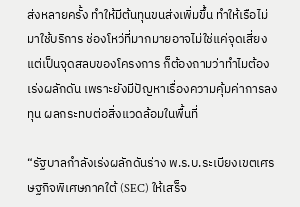ส่งหลายครั้ง ทำให้มีต้นทุนขนส่งเพิ่มขึ้น ทำให้เรือไม่มาใช้บริการ ช่องโหว่ที่มากมายอาจไม่ใช่แค่จุดเสี่ยง แต่เป็นจุดสลบของโครงการ ก็ต้องถามว่าทำไมต้องเร่งผลักดัน เพราะยังมีปัญหาเรื่องความคุ้มค่าการลงทุน ผลกระทบต่อสิ่งแวดล้อมในพื้นที่

“รัฐบาลกำลังเร่งผลักดันร่าง พ.ร.บ.ระเบียงเขตเศรษฐกิจพิเศษภาคใต้ (SEC) ให้เสร็จ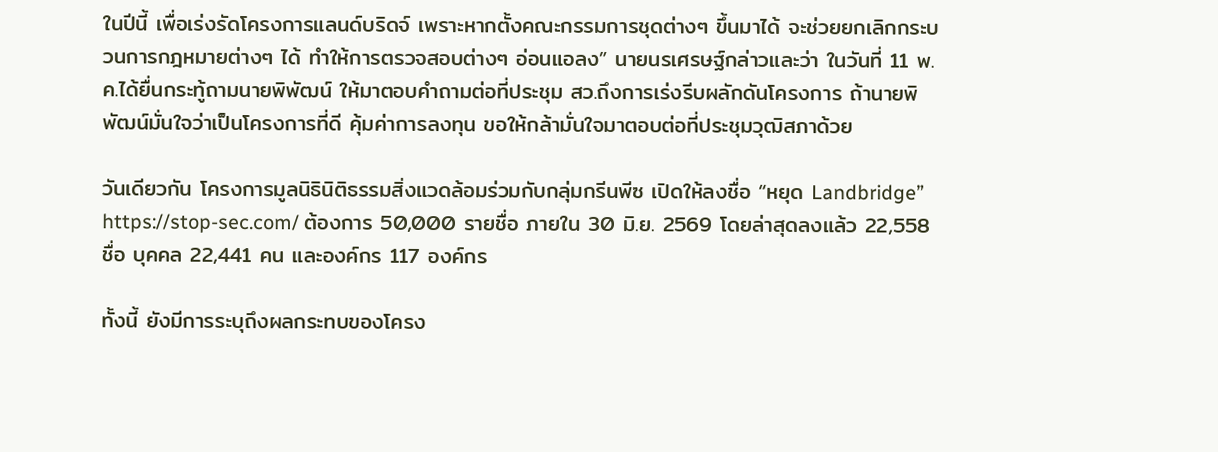ในปีนี้ เพื่อเร่งรัดโครงการแลนด์บริดจ์ เพราะหากตั้งคณะกรรมการชุดต่างๆ ขึ้นมาได้ จะช่วยยกเลิกกระบวนการกฎหมายต่างๆ ได้ ทำให้การตรวจสอบต่างๆ อ่อนแอลง” นายนรเศรษฐ์กล่าวและว่า ในวันที่ 11 พ.ค.ได้ยื่นกระทู้ถามนายพิพัฒน์ ให้มาตอบคำถามต่อที่ประชุม สว.ถึงการเร่งรีบผลักดันโครงการ ถ้านายพิพัฒน์มั่นใจว่าเป็นโครงการที่ดี คุ้มค่าการลงทุน ขอให้กล้ามั่นใจมาตอบต่อที่ประชุมวุฒิสภาด้วย

วันเดียวกัน โครงการมูลนิธินิติธรรมสิ่งแวดล้อมร่วมกับกลุ่มกรีนพีซ เปิดให้ลงชื่อ “หยุด Landbridge” https://stop-sec.com/ ต้องการ 50,000 รายชื่อ ภายใน 30 มิ.ย. 2569 โดยล่าสุดลงแล้ว 22,558 ชื่อ บุคคล 22,441 คน และองค์กร 117 องค์กร

ทั้งนี้ ยังมีการระบุถึงผลกระทบของโครง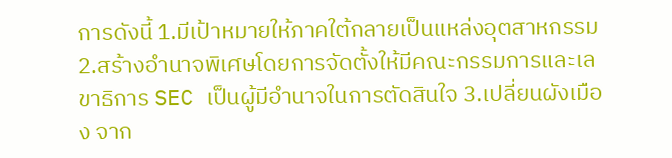การดังนี้ 1.มีเป้าหมายให้ภาคใต้กลายเป็นแหล่งอุตสาหกรรม 2.สร้างอำนาจพิเศษโดยการจัดตั้งให้มีคณะกรรมการและเลขาธิการ SEC เป็นผู้มีอำนาจในการตัดสินใจ 3.เปลี่ยนผังเมือง จาก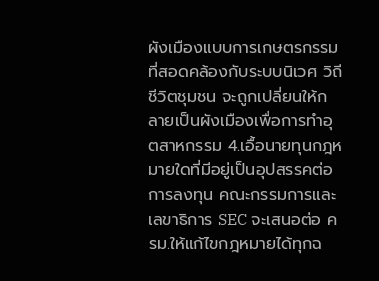ผังเมืองแบบการเกษตรกรรมที่สอดคล้องกับระบบนิเวศ วิถีชีวิตชุมชน จะถูกเปลี่ยนให้กลายเป็นผังเมืองเพื่อการทำอุตสาหกรรม 4.เอื้อนายทุนกฎหมายใดที่มีอยู่เป็นอุปสรรคต่อการลงทุน คณะกรรมการและเลขาธิการ SEC จะเสนอต่อ ครม.ให้แก้ไขกฎหมายได้ทุกฉ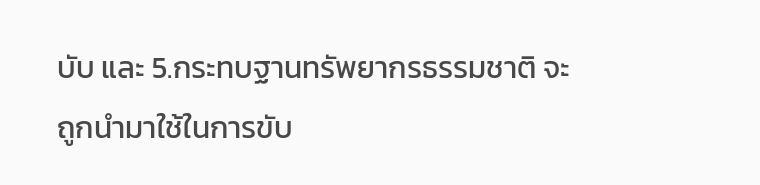บับ และ 5.กระทบฐานทรัพยากรธรรมชาติ จะถูกนำมาใช้ในการขับ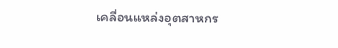เคลื่อนแหล่งอุตสาหกร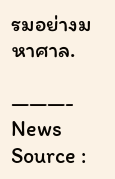รมอย่างมหาศาล.

———-
News Source :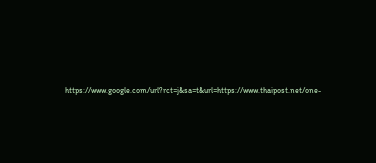https://www.google.com/url?rct=j&sa=t&url=https://www.thaipost.net/one-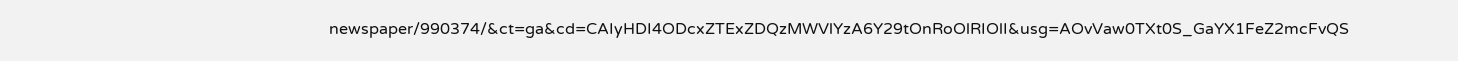newspaper/990374/&ct=ga&cd=CAIyHDI4ODcxZTExZDQzMWVlYzA6Y29tOnRoOlRIOlI&usg=AOvVaw0TXt0S_GaYX1FeZ2mcFvQS